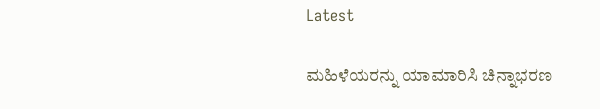Latest

ಮಹಿಳೆಯರನ್ನು ಯಾಮಾರಿಸಿ ಚಿನ್ನಾಭರಣ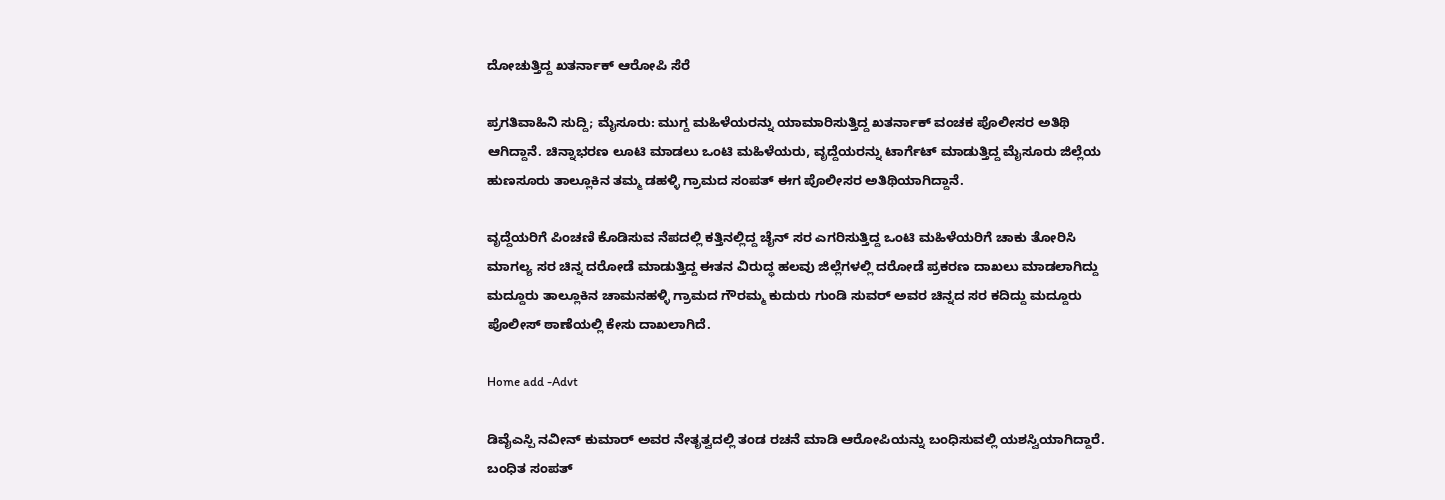ದೋಚುತ್ತಿದ್ದ ಖತರ್ನಾಕ್ ಆರೋಪಿ ಸೆರೆ

ಪ್ರಗತಿವಾಹಿನಿ ಸುದ್ದಿ; ಮೈಸೂರು: ಮುಗ್ದ ಮಹಿಳೆಯರನ್ನು ಯಾಮಾರಿಸುತ್ತಿದ್ದ ಖತರ್ನಾಕ್ ವಂಚಕ ಪೊಲೀಸರ ಅತಿಥಿ ಆಗಿದ್ದಾನೆ. ಚಿನ್ನಾಭರಣ ಲೂಟಿ ಮಾಡಲು ಒಂಟಿ ಮಹಿಳೆಯರು, ವೃದ್ದೆಯರನ್ನು ಟಾರ್ಗೆಟ್ ಮಾಡುತ್ತಿದ್ದ ಮೈಸೂರು ಜಿಲ್ಲೆಯ ಹುಣಸೂರು ತಾಲ್ಲೂಕಿನ ತಮ್ಮ ಡಹಳ್ಳಿ ಗ್ರಾಮದ ಸಂಪತ್ ಈಗ ಪೊಲೀಸರ ಅತಿಥಿಯಾಗಿದ್ದಾನೆ.

ವೃದ್ದೆಯರಿಗೆ ಪಿಂಚಣಿ ಕೊಡಿಸುವ ನೆಪದಲ್ಲಿ ಕತ್ತಿನಲ್ಲಿದ್ದ ಚೈನ್ ಸರ ಎಗರಿಸುತ್ತಿದ್ದ ಒಂಟಿ ಮಹಿಳೆಯರಿಗೆ ಚಾಕು ತೋರಿಸಿ ಮಾಗಲ್ಯ ಸರ ಚಿನ್ನ ದರೋಡೆ ಮಾಡುತ್ತಿದ್ದ ಈತನ ವಿರುದ್ಧ ಹಲವು ಜಿಲ್ಲೆಗಳಲ್ಲಿ ದರೋಡೆ ಪ್ರಕರಣ ದಾಖಲು ಮಾಡಲಾಗಿದ್ದು ಮದ್ದೂರು ತಾಲ್ಲೂಕಿನ ಚಾಮನಹಳ್ಳಿ ಗ್ರಾಮದ ಗೌರಮ್ಮ ಕುದುರು ಗುಂಡಿ ಸುವರ್ ಅವರ ಚಿನ್ನದ ಸರ ಕದಿದ್ದು ಮದ್ದೂರು ಪೊಲೀಸ್ ಠಾಣೆಯಲ್ಲಿ ಕೇಸು ದಾಖಲಾಗಿದೆ.

Home add -Advt

ಡಿವೈಎಸ್ಪಿ ನವೀನ್ ಕುಮಾರ್ ಅವರ ನೇತೃತ್ವದಲ್ಲಿ ತಂಡ ರಚನೆ ಮಾಡಿ ಆರೋಪಿಯನ್ನು ಬಂಧಿಸುವಲ್ಲಿ ಯಶಸ್ವಿಯಾಗಿದ್ದಾರೆ. ಬಂಧಿತ ಸಂಪತ್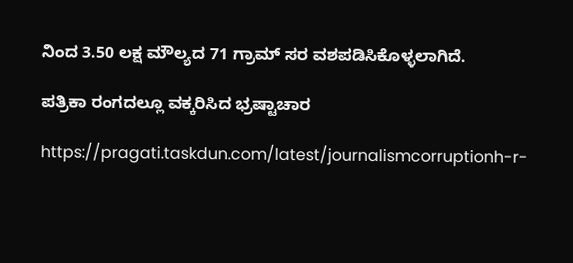ನಿಂದ 3.50 ಲಕ್ಷ ಮೌಲ್ಯದ 71 ಗ್ರಾಮ್ ಸರ ವಶಪಡಿಸಿಕೊಳ್ಳಲಾಗಿದೆ.

ಪತ್ರಿಕಾ ರಂಗದಲ್ಲೂ ವಕ್ಕರಿಸಿದ ಭ್ರಷ್ಟಾಚಾರ

https://pragati.taskdun.com/latest/journalismcorruptionh-r-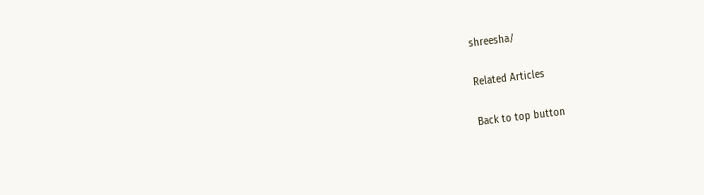shreesha/

Related Articles

Back to top button